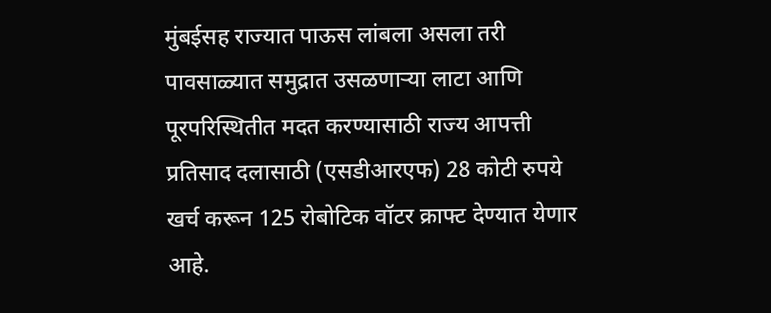मुंबईसह राज्यात पाऊस लांबला असला तरी पावसाळ्यात समुद्रात उसळणाऱ्या लाटा आणि पूरपरिस्थितीत मदत करण्यासाठी राज्य आपत्ती प्रतिसाद दलासाठी (एसडीआरएफ) 28 कोटी रुपये खर्च करून 125 रोबोटिक वॉटर क्राफ्ट देण्यात येणार आहे.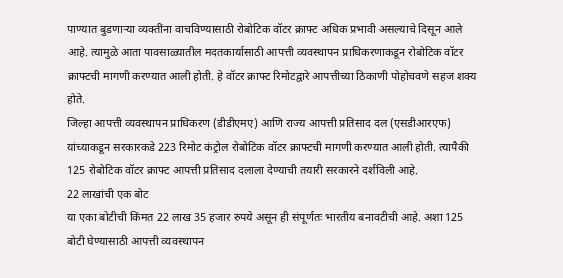पाण्यात बुडणाऱ्या व्यक्तींना वाचविण्यासाठी रोबोटिक वॉटर क्राफ्ट अधिक प्रभावी असल्याचे दिसून आले आहे. त्यामुळे आता पावसाळ्यातील मदतकार्यासाठी आपत्ती व्यवस्थापन प्राधिकरणाकडून रोबोटिक वॉटर क्राफ्टची मागणी करण्यात आली होती. हे वॉटर क्राफ्ट रिमोटद्वारे आपत्तीच्या ठिकाणी पोहोचवणे सहज शक्य होते.
जिल्हा आपत्ती व्यवस्थापन प्राधिकरण (डीडीएमए) आणि राज्य आपत्ती प्रतिसाद दल (एसडीआरएफ) यांच्याकडून सरकारकडे 223 रिमोट कंट्रोल रोबोटिक वॉटर क्राफ्टची मागणी करण्यात आली होती. त्यापैकी 125 रोबोटिक वॉटर क्राफ्ट आपत्ती प्रतिसाद दलाला देण्याची तयारी सरकारने दर्शविली आहे.
22 लाखांची एक बोट
या एका बोटीची किंमत 22 लाख 35 हजार रुपये असून ही संपूर्णतः भारतीय बनावटीची आहे. अशा 125 बोटी घेण्यासाठी आपत्ती व्यवस्थापन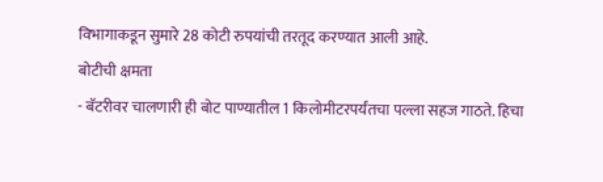विभागाकडून सुमारे 28 कोटी रुपयांची तरतूद करण्यात आली आहे.
बोटीची क्षमता
- बॅटरीवर चालणारी ही बोट पाण्यातील 1 किलोमीटरपर्यंतचा पल्ला सहज गाठते. हिचा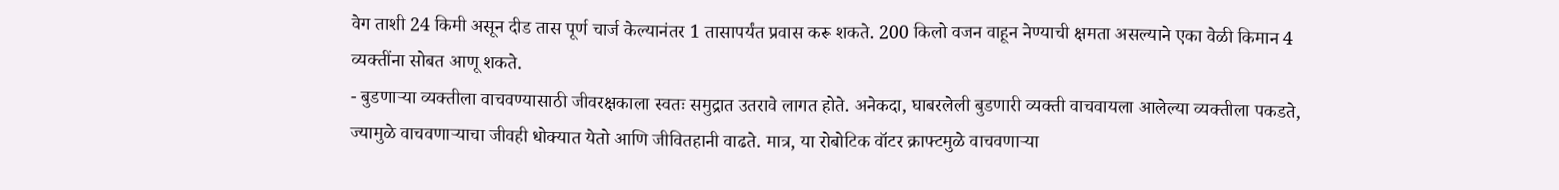वेग ताशी 24 किमी असून दीड तास पूर्ण चार्ज केल्यानंतर 1 तासापर्यंत प्रवास करू शकते. 200 किलो वजन वाहून नेण्याची क्षमता असल्याने एका वेळी किमान 4 व्यक्तींना सोबत आणू शकते.
- बुडणाऱ्या व्यक्तीला वाचवण्यासाठी जीवरक्षकाला स्वतः समुद्रात उतरावे लागत होते. अनेकदा, घाबरलेली बुडणारी व्यक्ती वाचवायला आलेल्या व्यक्तीला पकडते, ज्यामुळे वाचवणाऱ्याचा जीवही धोक्यात येतो आणि जीवितहानी वाढते. मात्र, या रोबोटिक वॉटर क्राफ्टमुळे वाचवणाऱ्या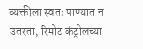व्यक्तीला स्वतः पाण्यात न उतरता, रिमोट कंट्रोलच्या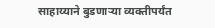साहाय्याने बुडणाऱ्या व्यक्तीपर्यंत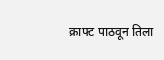क्राफ्ट पाठवून तिला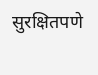सुरक्षितपणे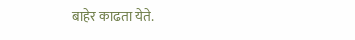बाहेर काढता येते.